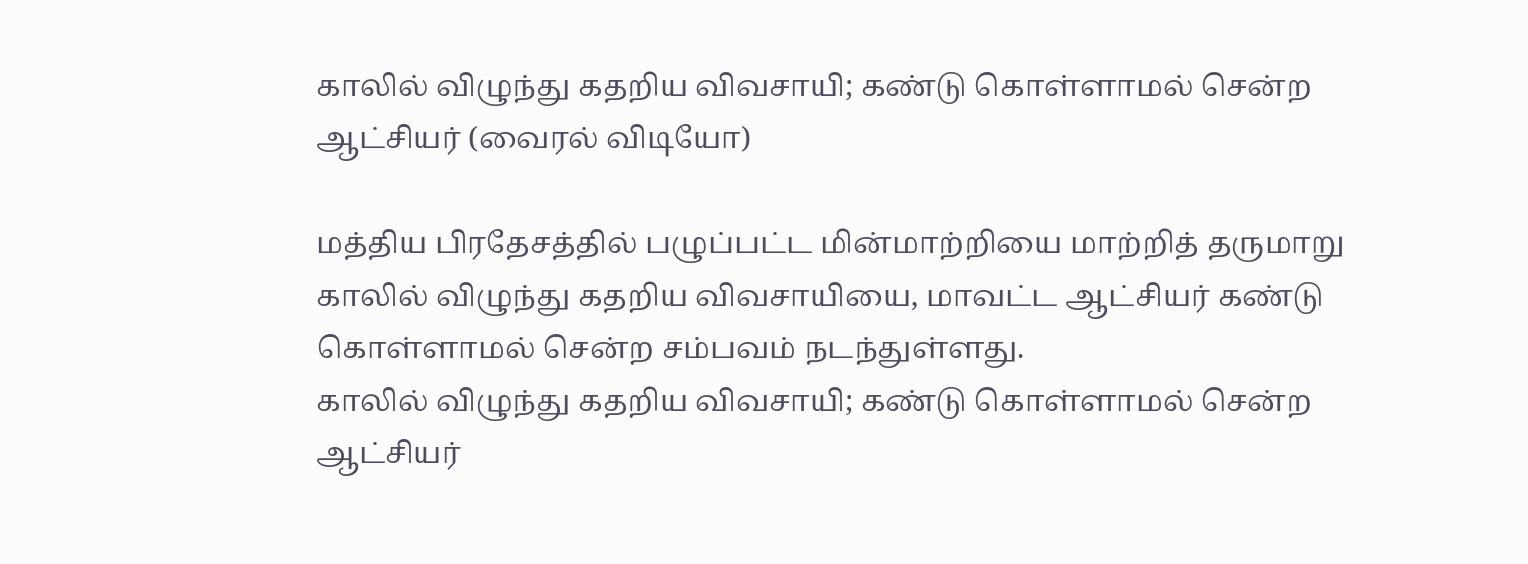காலில் விழுந்து கதறிய விவசாயி; கண்டு கொள்ளாமல் சென்ற ஆட்சியர் (வைரல் விடியோ)

மத்திய பிரதேசத்தில் பழுப்பட்ட மின்மாற்றியை மாற்றித் தருமாறு காலில் விழுந்து கதறிய விவசாயியை, மாவட்ட ஆட்சியர் கண்டு கொள்ளாமல் சென்ற சம்பவம் நடந்துள்ளது.
காலில் விழுந்து கதறிய விவசாயி; கண்டு கொள்ளாமல் சென்ற ஆட்சியர்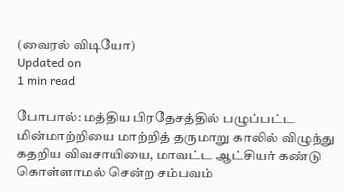(வைரல் விடியோ)
Updated on
1 min read

போபால்: மத்திய பிரதேசத்தில் பழுப்பட்ட மின்மாற்றியை மாற்றித் தருமாறு காலில் விழுந்து கதறிய விவசாயியை, மாவட்ட ஆட்சியர் கண்டு கொள்ளாமல் சென்ற சம்பவம்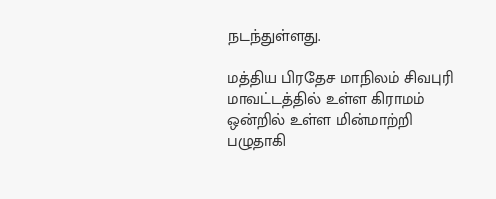நடந்துள்ளது.

மத்திய பிரதேச மாநிலம் சிவபுரி மாவட்டத்தில் உள்ள கிராமம் ஒன்றில் உள்ள மின்மாற்றி பழுதாகி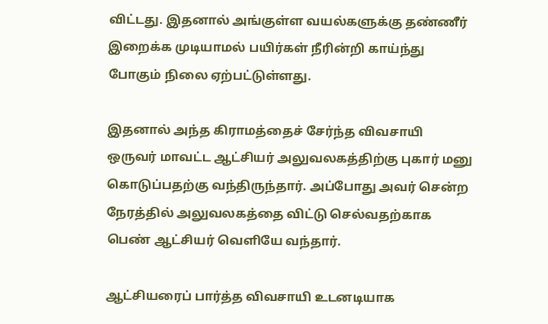விட்டது. இதனால் அங்குள்ள வயல்களுக்கு தண்ணீர் இறைக்க முடியாமல் பயிர்கள் நீரின்றி காய்ந்து போகும் நிலை ஏற்பட்டுள்ளது.

இதனால் அந்த கிராமத்தைச் சேர்ந்த விவசாயி ஒருவர் மாவட்ட ஆட்சியர் அலுவலகத்திற்கு புகார் மனு கொடுப்பதற்கு வந்திருந்தார். அப்போது அவர் சென்ற நேரத்தில் அலுவலகத்தை விட்டு செல்வதற்காக பெண் ஆட்சியர் வெளியே வந்தார்.

ஆட்சியரைப் பார்த்த விவசாயி உடனடியாக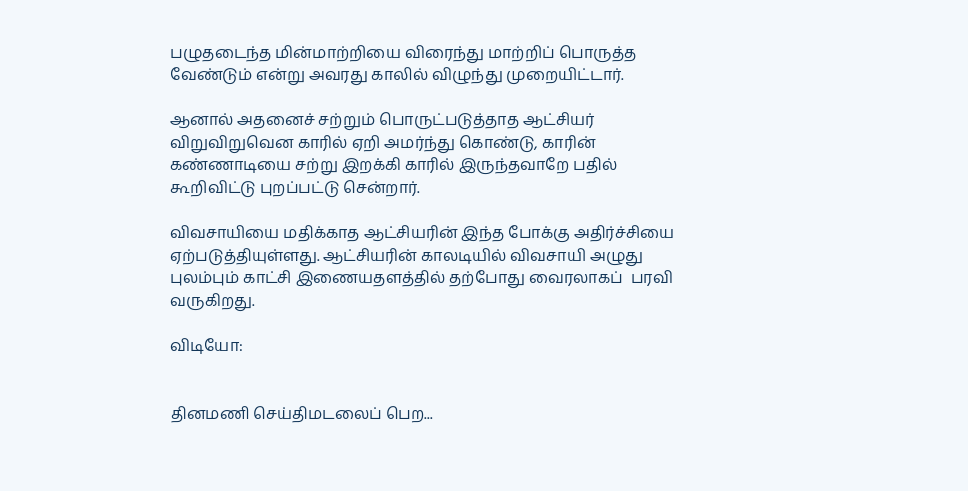பழுதடைந்த மின்மாற்றியை விரைந்து மாற்றிப் பொருத்த வேண்டும் என்று அவரது காலில் விழுந்து முறையிட்டார்.

ஆனால் அதனைச் சற்றும் பொருட்படுத்தாத ஆட்சியர் விறுவிறுவென காரில் ஏறி அமர்ந்து கொண்டு, காரின் கண்ணாடியை சற்று இறக்கி காரில் இருந்தவாறே பதில் கூறிவிட்டு புறப்பட்டு சென்றார்.

விவசாயியை மதிக்காத ஆட்சியரின் இந்த போக்கு அதிர்ச்சியை ஏற்படுத்தியுள்ளது. ஆட்சியரின் காலடியில் விவசாயி அழுது புலம்பும் காட்சி இணையதளத்தில் தற்போது வைரலாகப்  பரவி வருகிறது.

விடியோ:


தினமணி செய்திமடலைப் பெற...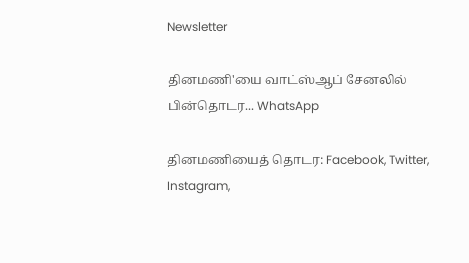Newsletter

தினமணி'யை வாட்ஸ்ஆப் சேனலில் பின்தொடர... WhatsApp

தினமணியைத் தொடர: Facebook, Twitter, Instagram,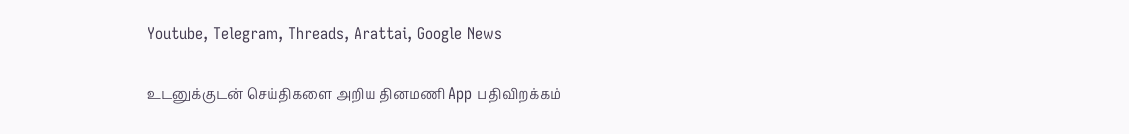Youtube, Telegram, Threads, Arattai, Google News

உடனுக்குடன் செய்திகளை அறிய தினமணி App பதிவிறக்கம்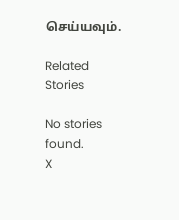செய்யவும்.

Related Stories

No stories found.
X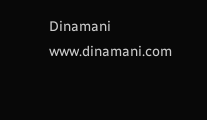Dinamani
www.dinamani.com